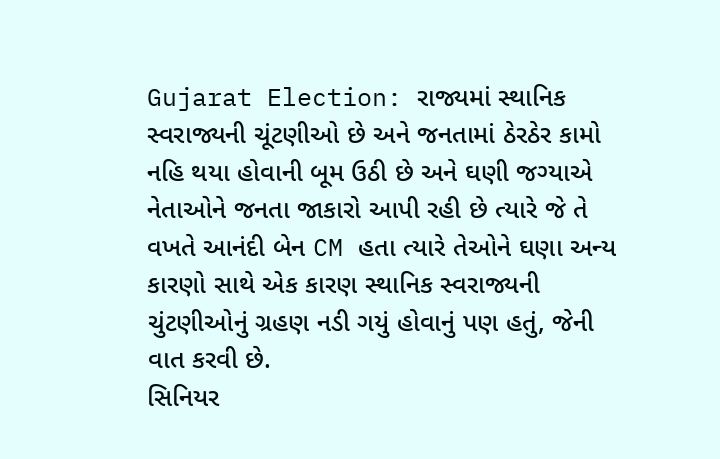Gujarat Election: રાજ્યમાં સ્થાનિક સ્વરાજ્યની ચૂંટણીઓ છે અને જનતામાં ઠેરઠેર કામો નહિ થયા હોવાની બૂમ ઉઠી છે અને ઘણી જગ્યાએ નેતાઓને જનતા જાકારો આપી રહી છે ત્યારે જે તે વખતે આનંદી બેન CM હતા ત્યારે તેઓને ઘણા અન્ય કારણો સાથે એક કારણ સ્થાનિક સ્વરાજ્યની ચુંટણીઓનું ગ્રહણ નડી ગયું હોવાનું પણ હતું, જેની વાત કરવી છે.
સિનિયર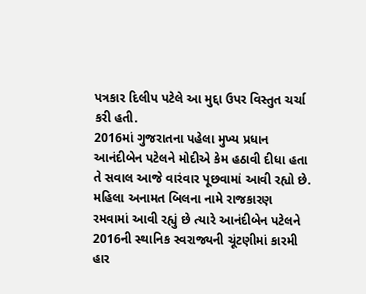પત્રકાર દિલીપ પટેલે આ મુદ્દા ઉપર વિસ્તુત ચર્ચા કરી હતી.
2016માં ગુજરાતના પહેલા મુખ્ય પ્રધાન આનંદીબેન પટેલને મોદીએ કેમ હઠાવી દીધા હતા તે સવાલ આજે વારંવાર પૂછવામાં આવી રહ્યો છે. મહિલા અનામત બિલના નામે રાજકારણ રમવામાં આવી રહ્યું છે ત્યારે આનંદીબેન પટેલને 2016ની સ્થાનિક સ્વરાજ્યની ચૂંટણીમાં કારમી હાર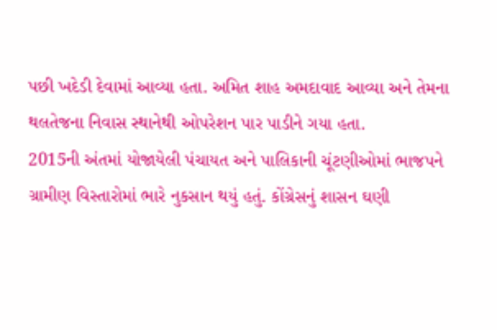પછી ખદેડી દેવામાં આવ્યા હતા. અમિત શાહ અમદાવાદ આવ્યા અને તેમના થલતેજના નિવાસ સ્થાનેથી ઓપરેશન પાર પાડીને ગયા હતા.
2015ની અંતમાં યોજાયેલી પંચાયત અને પાલિકાની ચૂંટણીઓમાં ભાજપને ગ્રામીણ વિસ્તારોમાં ભારે નુકસાન થયું હતું. કોંગ્રેસનું શાસન ઘણી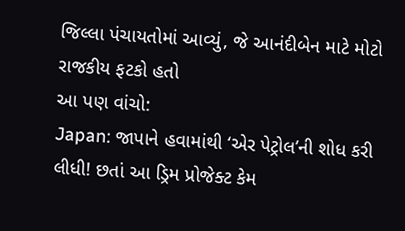જિલ્લા પંચાયતોમાં આવ્યું, જે આનંદીબેન માટે મોટો રાજકીય ફટકો હતો
આ પણ વાંચો:
Japan: જાપાને હવામાંથી ‘એર પેટ્રોલ’ની શોધ કરી લીધી! છતાં આ ડ્રિમ પ્રોજેક્ટ કેમ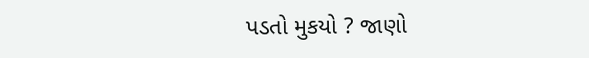પડતો મુકયો ? જાણો